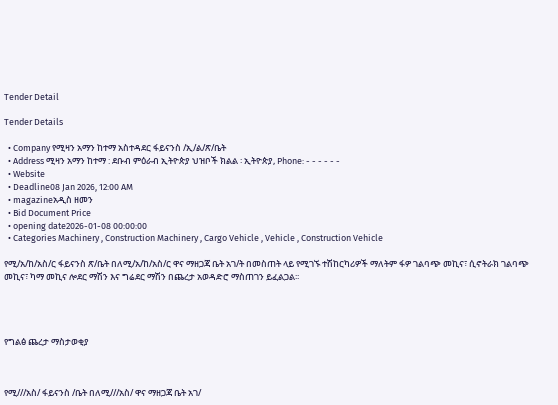Tender Detail

Tender Details

  • Company የሚዛን አማን ከተማ አስተዳደር ፋይናንስ /ኢ/ል/ጽ/ቤት
  • Address ሚዛን አማን ከተማ : ደቡብ ምዕራብ ኢትዮጵያ ህዝቦች ክልል ፡ ኢትዮጵያ, Phone: - - - - - -
  • Website
  • Deadline08 Jan 2026, 12:00 AM
  • magazineአዲስ ዘመን
  • Bid Document Price
  • opening date2026-01-08 00:00:00
  • Categories Machinery , Construction Machinery , Cargo Vehicle , Vehicle , Construction Vehicle

የሚ/አ/ከ/አስ/ር ፋይናንስ ጽ/ቤት በለሚ/አ/ከ/አስ/ር ዋና ማዘጋጃ ቤት አገ/ት በመስጠት ላይ የሚገኙ ተሽከርካሪዎች ማለትም ፋዎ ገልባጭ መኪና፣ ሲኖትራክ ገልባጭ መኪና፣ ካማ መኪና ሎደር ማሽን እና ግሬደር ማሽን በጨረታ አወዳድሮ ማስጠገን ይፈልጋል፡፡




የግልፅ ጨረታ ማስታወቂያ



የሚ///አስ/ ፋይናንስ /ቤት በለሚ///አስ/ ዋና ማዘጋጃ ቤት አገ/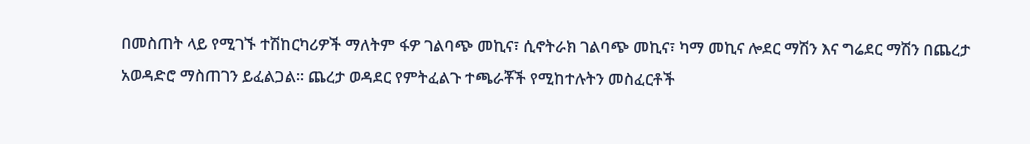በመስጠት ላይ የሚገኙ ተሽከርካሪዎች ማለትም ፋዎ ገልባጭ መኪና፣ ሲኖትራክ ገልባጭ መኪና፣ ካማ መኪና ሎደር ማሽን እና ግሬደር ማሽን በጨረታ አወዳድሮ ማስጠገን ይፈልጋል፡፡ ጨረታ ወዳደር የምትፈልጉ ተጫራቾች የሚከተሉትን መስፈርቶች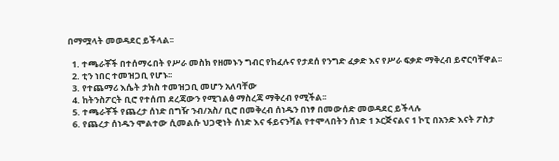በማሟላት መወዳደር ይችላል፡፡

  1. ተጫራቾች በተሰማሩበት የሥራ መስክ የዘመኑን ግብር የከፈሉና የታደሰ የንግድ ፈቃድ እና የሥራ ፍቃድ ማቅረብ ይኖርባቸዋል፡፡
  2. ቲን ነበር ተመዝጋቢ የሆኑ፡፡
  3. የተጨማሪ እሴት ታክስ ተመዝጋቢ መሆን አለባቸው
  4. ከትንስፖርት ቢሮ የተሰጠ ደረጃውን የሚገልፅ ማስረጃ ማቅረብ የሚችል፡፡
  5. ተጫራቾች የጨረታ ሰነድ በግዥ ንብ/አስ/ ቢሮ በመቅረብ ሰነዱን በነፃ በመውሰድ መወዳደር ይችላሉ
  6. የጨረታ ሰነዱን ሞልተው ሲመልሱ ህጋዊነት ሰነድ እና ፋይናንሻል የተሞላበትን ሰነድ 1 ኦርጅናልና 1 ኮፒ በአንድ እናት ፖስታ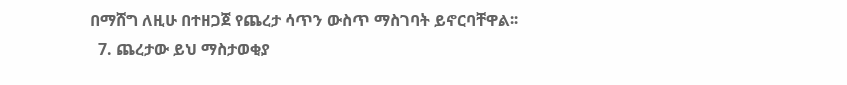በማሸግ ለዚሁ በተዘጋጀ የጨረታ ሳጥን ውስጥ ማስገባት ይኖርባቸዋል፡፡
  7. ጨረታው ይህ ማስታወቂያ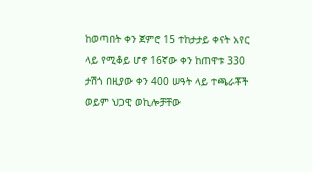ከወጣበት ቀን ጀምሮ 15 ተከታታይ ቀናት አየር ላይ የሚቆይ ሆኖ 16ኛው ቀን ከጠዋቱ 330 ታሽጎ በዚያው ቀን 400 ሠዓት ላይ ተጫራቾች ወይም ህጋዊ ወኪሎቻቸው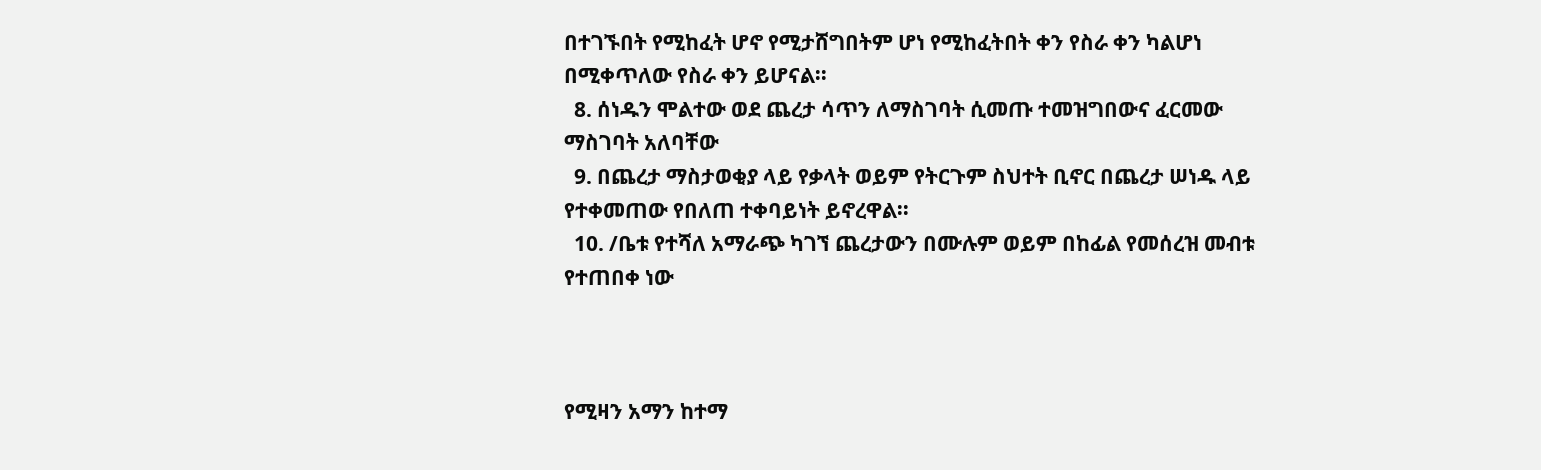በተገኙበት የሚከፈት ሆኖ የሚታሸግበትም ሆነ የሚከፈትበት ቀን የስራ ቀን ካልሆነ በሚቀጥለው የስራ ቀን ይሆናል፡፡
  8. ሰነዱን ሞልተው ወደ ጨረታ ሳጥን ለማስገባት ሲመጡ ተመዝግበውና ፈርመው ማስገባት አለባቸው
  9. በጨረታ ማስታወቂያ ላይ የቃላት ወይም የትርጉም ስህተት ቢኖር በጨረታ ሠነዱ ላይ የተቀመጠው የበለጠ ተቀባይነት ይኖረዋል፡፡
  10. /ቤቱ የተሻለ አማራጭ ካገኘ ጨረታውን በሙሉም ወይም በከፊል የመሰረዝ መብቱ የተጠበቀ ነው



የሚዛን አማን ከተማ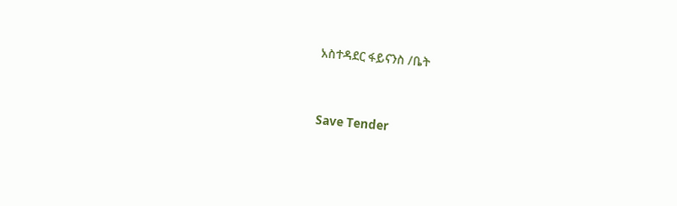አስተዳደር ፋይናንስ /ቤት



Save Tender